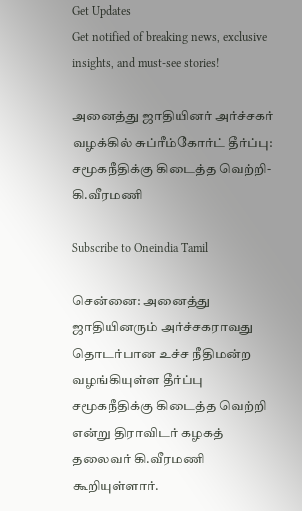Get Updates
Get notified of breaking news, exclusive insights, and must-see stories!

அனைத்து ஜாதியினர் அர்ச்சகர் வழக்கில் சுப்ரீம்கோர்ட் தீர்ப்பு: சமூகநீதிக்கு கிடைத்த வெற்றி- கி.வீரமணி

Subscribe to Oneindia Tamil

சென்னை: அனைத்து ஜாதியினரும் அர்ச்சகராவது தொடர்பான உச்ச நீதிமன்ற வழங்கியுள்ள தீர்ப்பு சமூகநீதிக்கு கிடைத்த வெற்றி என்று திராவிடர் கழகத் தலைவர் கி.வீரமணி கூறியுள்ளார்.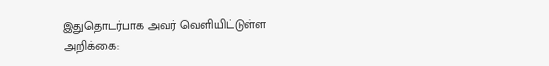இதுதொடர்பாக அவர் வெளியிட்டுள்ள அறிக்கை: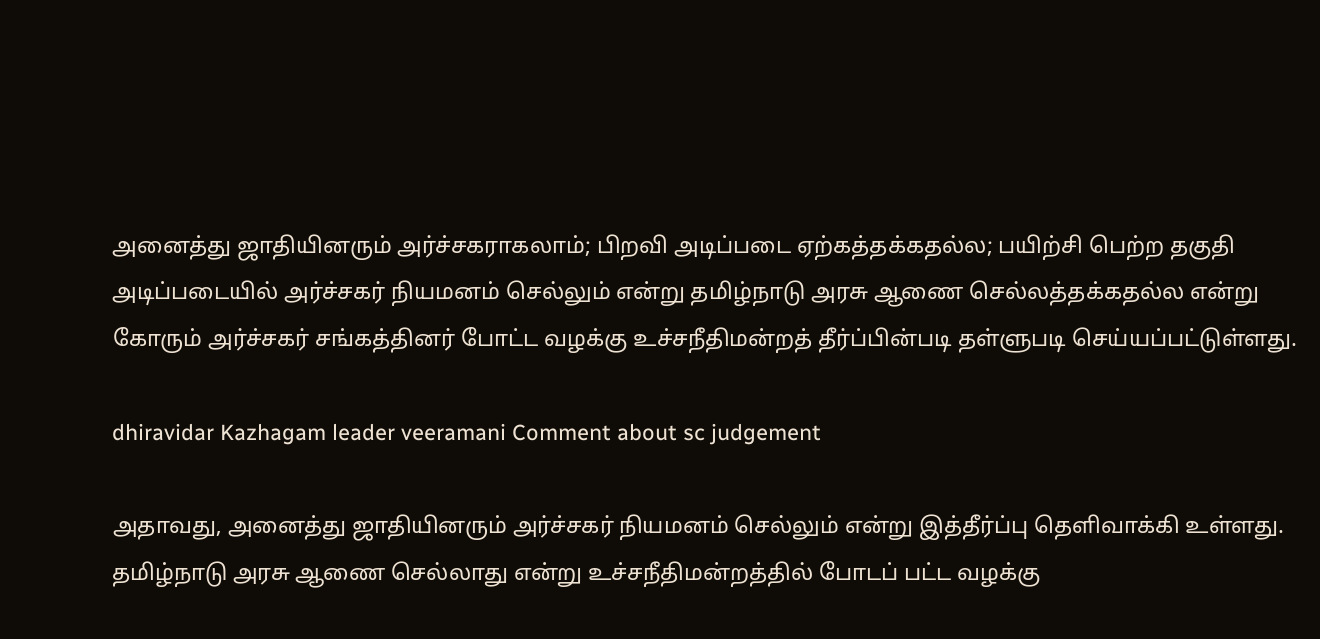அனைத்து ஜாதியினரும் அர்ச்சகராகலாம்; பிறவி அடிப்படை ஏற்கத்தக்கதல்ல; பயிற்சி பெற்ற தகுதி அடிப்படையில் அர்ச்சகர் நியமனம் செல்லும் என்று தமிழ்நாடு அரசு ஆணை செல்லத்தக்கதல்ல என்று கோரும் அர்ச்சகர் சங்கத்தினர் போட்ட வழக்கு உச்சநீதிமன்றத் தீர்ப்பின்படி தள்ளுபடி செய்யப்பட்டுள்ளது.

dhiravidar Kazhagam leader veeramani Comment about sc judgement

அதாவது, அனைத்து ஜாதியினரும் அர்ச்சகர் நியமனம் செல்லும் என்று இத்தீர்ப்பு தெளிவாக்கி உள்ளது. தமிழ்நாடு அரசு ஆணை செல்லாது என்று உச்சநீதிமன்றத்தில் போடப் பட்ட வழக்கு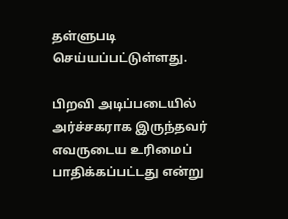தள்ளுபடி செய்யப்பட்டுள்ளது.

பிறவி அடிப்படையில் அர்ச்சகராக இருந்தவர் எவருடைய உரிமைப் பாதிக்கப்பட்டது என்று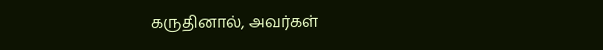கருதினால், அவர்கள்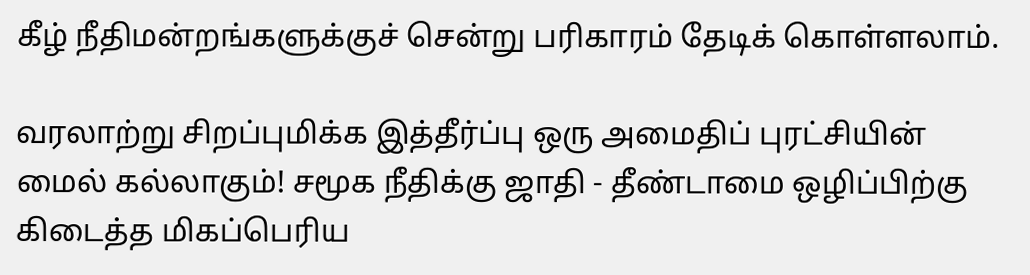கீழ் நீதிமன்றங்களுக்குச் சென்று பரிகாரம் தேடிக் கொள்ளலாம்.

வரலாற்று சிறப்புமிக்க இத்தீர்ப்பு ஒரு அமைதிப் புரட்சியின் மைல் கல்லாகும்! சமூக நீதிக்கு ஜாதி - தீண்டாமை ஒழிப்பிற்கு கிடைத்த மிகப்பெரிய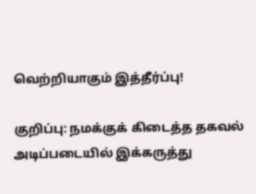வெற்றியாகும் இத்தீர்ப்பு!

குறிப்பு: நமக்குக் கிடைத்த தகவல் அடிப்படையில் இக்கருத்து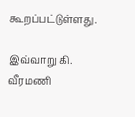கூறப்பட்டுள்ளது.

இவ்வாறு கி. வீரமணி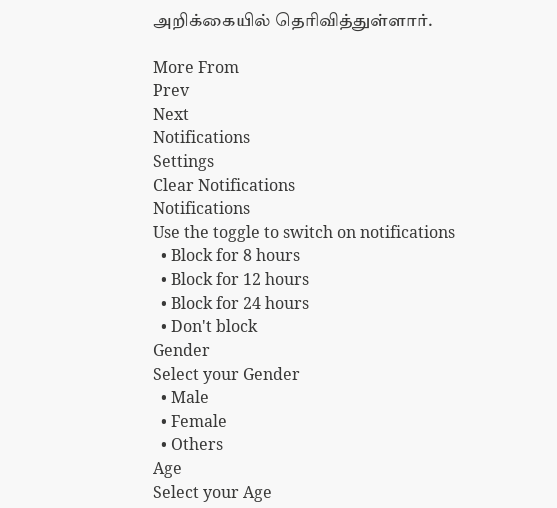அறிக்கையில் தெரிவித்துள்ளார்.

More From
Prev
Next
Notifications
Settings
Clear Notifications
Notifications
Use the toggle to switch on notifications
  • Block for 8 hours
  • Block for 12 hours
  • Block for 24 hours
  • Don't block
Gender
Select your Gender
  • Male
  • Female
  • Others
Age
Select your Age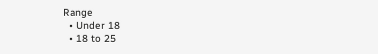Range
  • Under 18
  • 18 to 25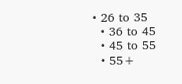• 26 to 35
  • 36 to 45
  • 45 to 55
  • 55+